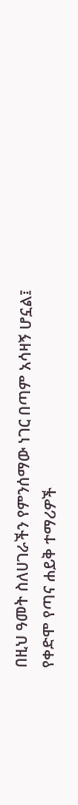በዚህ ዓመት ስለሀገራችን የምንሰማው ነገር በጣም አሳዛኝ ሆኗል፤ የቀድሞ የጣና ሐይቅ ተማሪዎች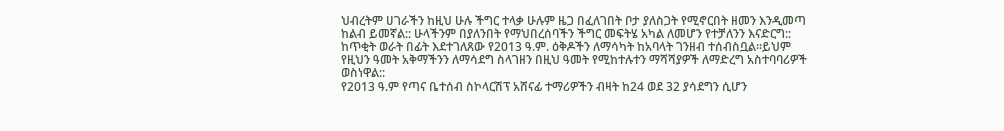ህብረትም ሀገራችን ከዚህ ሁሉ ችግር ተላቃ ሁሉም ዜጋ በፈለገበት ቦታ ያለስጋት የሚኖርበት ዘመን እንዲመጣ ከልብ ይመኛል:: ሁላችንም በያለንበት የማህበረሰባችን ችግር መፍትሄ አካል ለመሆን የተቻለንን እናድርግ::
ከጥቂት ወራት በፊት እደተገለጸው የ2013 ዓ.ም. ዕቅዶችን ለማሳካት ከአባላት ገንዘብ ተሰብስቧል፡፡ይህም የዚህን ዓመት አቅማችንን ለማሳደግ ስላገዘን በዚህ ዓመት የሚከተሉተን ማሻሻያዎች ለማድረግ አስተባባሪዎች ወስነዋል::
የ2013 ዓ.ም የጣና ቤተሰብ ስኮላርሽፕ አሸናፊ ተማሪዎችን ብዛት ከ24 ወደ 32 ያሳደግን ሲሆን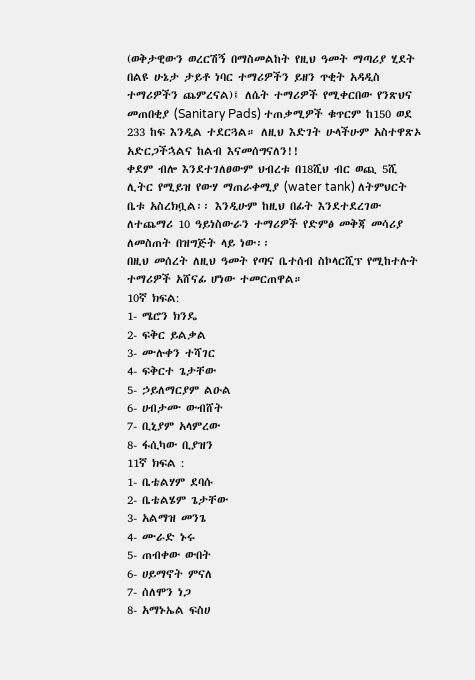(ወቅታዊውን ወረርሽኝ በማስመልከት የዚህ ዓመት ማጣሪያ ሂደት በልዩ ሁኔታ ታይቶ ነባር ተማሪዎችን ይዘን ጥቂት አዳዲስ ተማሪዎችን ጨምረናል)፤ ለሴት ተማሪዎች የሚቀርበው የንጽህና መጠበቂያ (Sanitary Pads) ተጠቃሚዎች ቁጥርም ከ150 ወደ 233 ከፍ እንዲል ተደርጓል። ለዚህ እድገት ሁላችሁም አስተዋጽኦ አድርጋችኋልና ከልብ እናመሰግናለን!!
ቀደም ብሎ እንደተገለፀውም ህብረቱ በ18ሺህ ብር ወጪ 5ሺ ሊትር የሚይዝ የውሃ ማጠራቀሚያ (water tank) ለትምህርት ቤቱ አስረክቧል፡፡ እንዲሁም ከዚህ በፊት እንደተደረገው ለተጨማሪ 10 ዓይነስውራን ተማሪዎች የድምፅ መቅጃ መሳሪያ ለመስጠት በዝግጅት ላይ ነው፡፡
በዚህ መሰረት ለዚህ ዓመት የጣና ቤተሰብ ስኮላርሺፕ የሚከተሉት ተማሪዎች አሸናፊ ሆነው ተመርጠዋል።
10ኛ ክፍል:
1- ሜሮን ክንዴ
2- ፍቅር ይልቃል
3- ሙሉቀን ተሻገር
4- ፍቅርተ ጌታቸው
5- ኃይለማርያም ልዑል
6- ሀብታሙ ውብሸት
7- ቢኒያም አላምረው
8- ፋሲካው ቢያዝን
11ኛ ክፍል :
1- ቤቴልሃም ደባሱ
2- ቤቴልሄም ጌታቸው
3- አልማዝ መንጌ
4- ሙራድ ኑሩ
5- ጠብቀው ውበት
6- ሀይማኖት ምናለ
7- ሰለሞን ነጋ
8- አማኑኤል ፍስሀ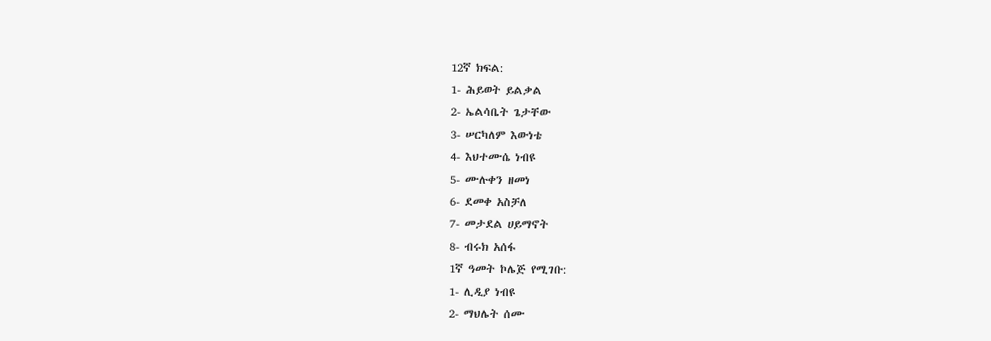12ኛ ክፍል:
1- ሕይወት ይልቃል
2- ኤልሳቤት ጌታቸው
3- ሠርካለም እውነቴ
4- እህተሙሴ ነብዩ
5- ሙሉቀን ዘመነ
6- ደመቀ አስቻለ
7- መታደል ሀይማኖት
8- ብሩክ አሰፋ
1ኛ ዓመት ኮሌጅ የሚገቡ:
1- ሊዲያ ነብዩ
2- ማህሌት ሰሙ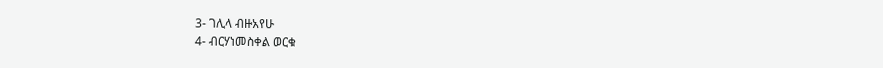3- ገሊላ ብዙአየሁ
4- ብርሃነመስቀል ወርቁ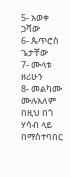5- አወቀ ጋሻው
6- ጴጥሮስ ጌታቸው
7- ሙላቱ ዘሪሁን
8- መልካሙ ሙሉአለም
በዚህ በጎ ሃሳብ ላይ በማስተባበር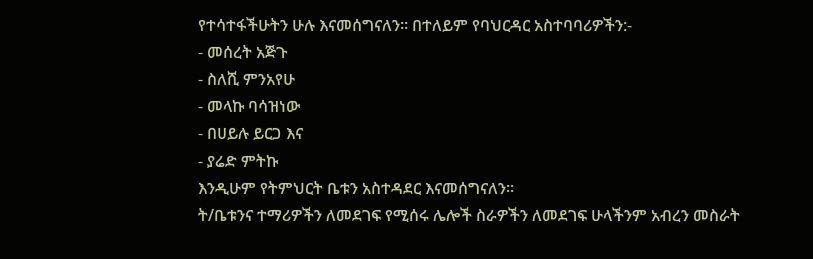የተሳተፋችሁትን ሁሉ እናመሰግናለን፡፡ በተለይም የባህርዳር አስተባባሪዎችን:-
- መሰረት አጅጉ
- ስለሺ ምንአየሁ
- መላኩ ባሳዝነው
- በሀይሉ ይርጋ እና
- ያሬድ ምትኩ
እንዲሁም የትምህርት ቤቱን አስተዳደር እናመሰግናለን፡፡
ት/ቤቱንና ተማሪዎችን ለመደገፍ የሚሰሩ ሌሎች ስራዎችን ለመደገፍ ሁላችንም አብረን መስራት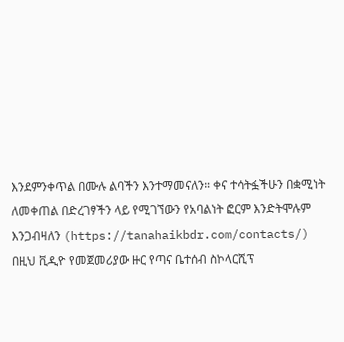እንደምንቀጥል በሙሉ ልባችን እንተማመናለን። ቀና ተሳትፏችሁን በቋሚነት ለመቀጠል በድረገፃችን ላይ የሚገኘውን የአባልነት ፎርም እንድትሞሉም እንጋብዛለን (https://tanahaikbdr.com/contacts/)
በዚህ ቪዲዮ የመጀመሪያው ዙር የጣና ቤተሰብ ስኮላርሺፕ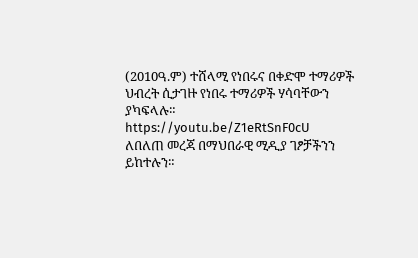(2010ዓ.ም) ተሸላሚ የነበሩና በቀድሞ ተማሪዎች ህብረት ሲታገዙ የነበሩ ተማሪዎች ሃሳባቸውን ያካፍላሉ።
https://youtu.be/Z1eRtSnF0cU
ለበለጠ መረጃ በማህበራዊ ሚዲያ ገፆቻችንን ይከተሉን።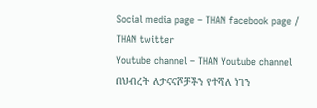Social media page – THAN facebook page / THAN twitter
Youtube channel – THAN Youtube channel
በህብረት ለታናናሾቻችን የተሻለ ነገን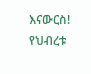እናውርስ!
የህብረቱ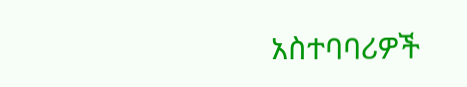አስተባባሪዎች